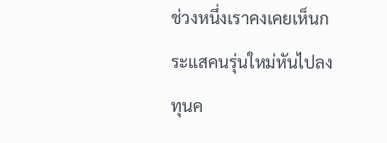ช่วงหนึ่งเราคงเคยเห็นกระแสคนรุ่นใหม่หันไปลงทุนค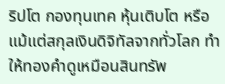ริปโต กองทุนเทค หุ้นเติบโต หรือแม้แต่สกุลเงินดิจิทัลจากทั่วโลก ทำให้ทองคำดูเหมือนสินทรัพ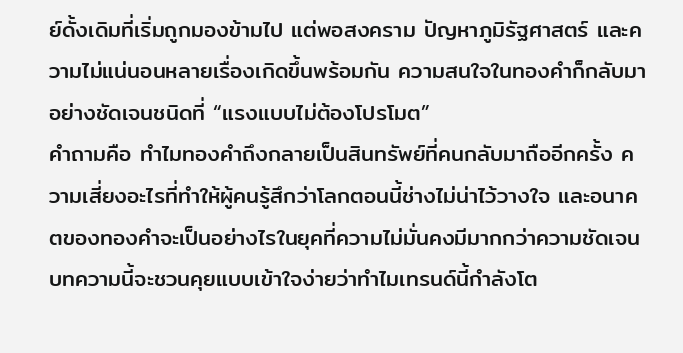ย์ดั้งเดิมที่เริ่มถูกมองข้ามไป แต่พอสงคราม ปัญหาภูมิรัฐศาสตร์ และความไม่แน่นอนหลายเรื่องเกิดขึ้นพร้อมกัน ความสนใจในทองคำก็กลับมาอย่างชัดเจนชนิดที่ “แรงแบบไม่ต้องโปรโมต”
คำถามคือ ทำไมทองคำถึงกลายเป็นสินทรัพย์ที่คนกลับมาถืออีกครั้ง ความเสี่ยงอะไรที่ทำให้ผู้คนรู้สึกว่าโลกตอนนี้ช่างไม่น่าไว้วางใจ และอนาคตของทองคำจะเป็นอย่างไรในยุคที่ความไม่มั่นคงมีมากกว่าความชัดเจน บทความนี้จะชวนคุยแบบเข้าใจง่ายว่าทำไมเทรนด์นี้กำลังโต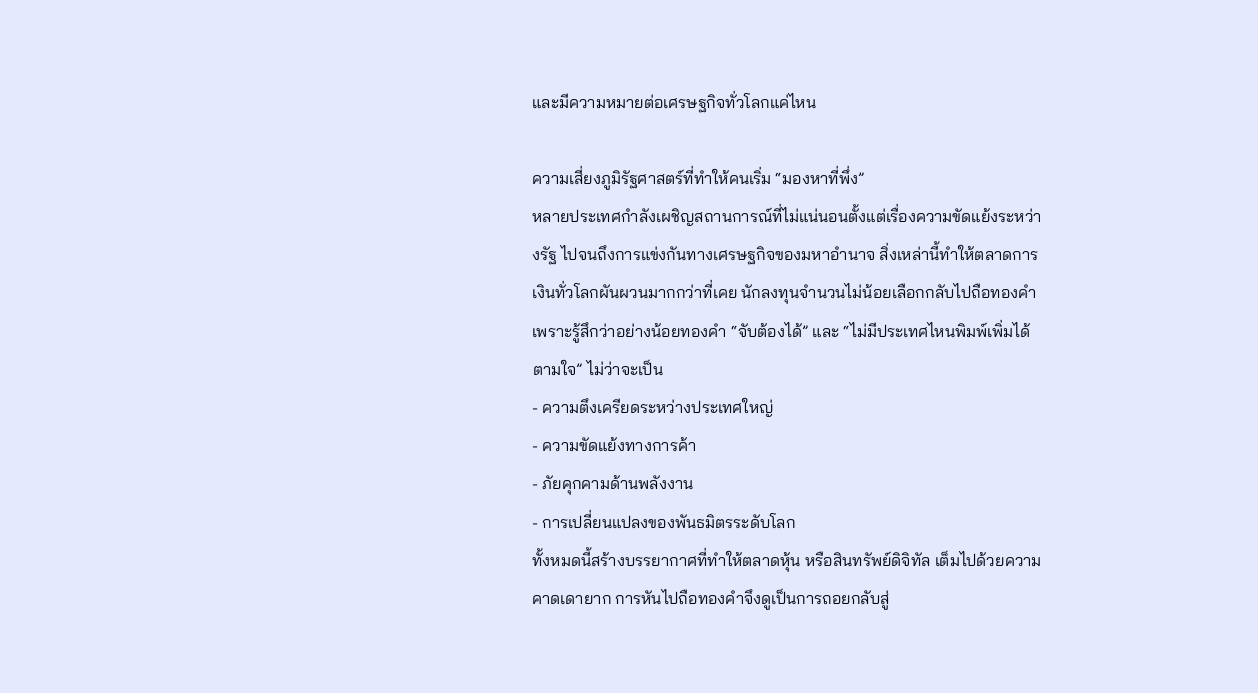และมีความหมายต่อเศรษฐกิจทั่วโลกแค่ไหน

ความเสี่ยงภูมิรัฐศาสตร์ที่ทำให้คนเริ่ม “มองหาที่พึ่ง”
หลายประเทศกำลังเผชิญสถานการณ์ที่ไม่แน่นอนตั้งแต่เรื่องความขัดแย้งระหว่างรัฐ ไปจนถึงการแข่งกันทางเศรษฐกิจของมหาอำนาจ สิ่งเหล่านี้ทำให้ตลาดการเงินทั่วโลกผันผวนมากกว่าที่เคย นักลงทุนจำนวนไม่น้อยเลือกกลับไปถือทองคำเพราะรู้สึกว่าอย่างน้อยทองคำ “จับต้องได้” และ “ไม่มีประเทศไหนพิมพ์เพิ่มได้ตามใจ” ไม่ว่าจะเป็น
- ความตึงเครียดระหว่างประเทศใหญ่
- ความขัดแย้งทางการค้า
- ภัยคุกคามด้านพลังงาน
- การเปลี่ยนแปลงของพันธมิตรระดับโลก
ทั้งหมดนี้สร้างบรรยากาศที่ทำให้ตลาดหุ้น หรือสินทรัพย์ดิจิทัล เต็มไปด้วยความคาดเดายาก การหันไปถือทองคำจึงดูเป็นการถอยกลับสู่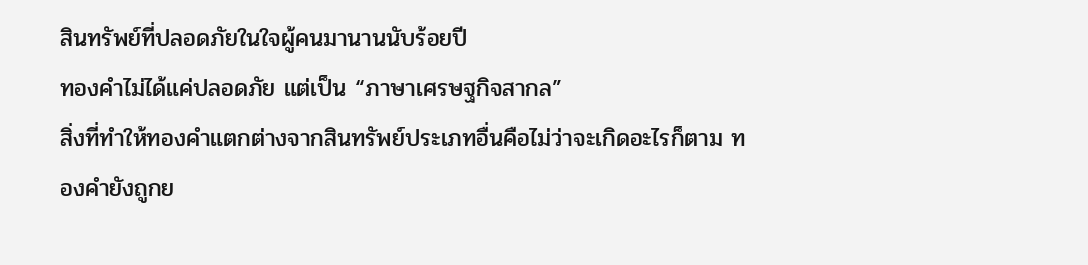สินทรัพย์ที่ปลอดภัยในใจผู้คนมานานนับร้อยปี
ทองคำไม่ได้แค่ปลอดภัย แต่เป็น “ภาษาเศรษฐกิจสากล”
สิ่งที่ทำให้ทองคำแตกต่างจากสินทรัพย์ประเภทอื่นคือไม่ว่าจะเกิดอะไรก็ตาม ทองคำยังถูกย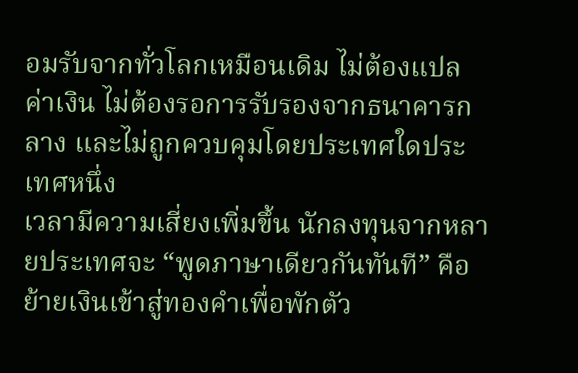อมรับจากทั่วโลกเหมือนเดิม ไม่ต้องแปลค่าเงิน ไม่ต้องรอการรับรองจากธนาคารกลาง และไม่ถูกควบคุมโดยประเทศใดประเทศหนึ่ง
เวลามีความเสี่ยงเพิ่มขึ้น นักลงทุนจากหลายประเทศจะ “พูดภาษาเดียวกันทันที” คือย้ายเงินเข้าสู่ทองคำเพื่อพักตัว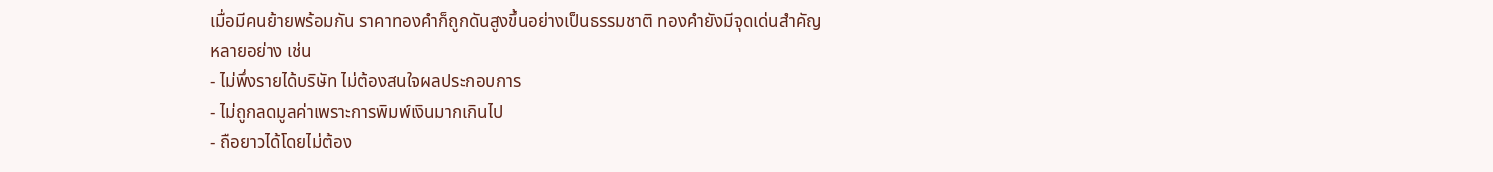เมื่อมีคนย้ายพร้อมกัน ราคาทองคำก็ถูกดันสูงขึ้นอย่างเป็นธรรมชาติ ทองคำยังมีจุดเด่นสำคัญหลายอย่าง เช่น
- ไม่พึ่งรายได้บริษัท ไม่ต้องสนใจผลประกอบการ
- ไม่ถูกลดมูลค่าเพราะการพิมพ์เงินมากเกินไป
- ถือยาวได้โดยไม่ต้อง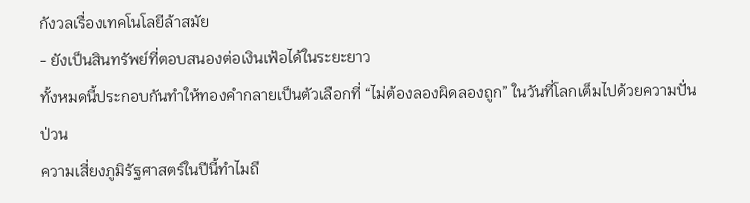กังวลเรื่องเทคโนโลยีล้าสมัย
- ยังเป็นสินทรัพย์ที่ตอบสนองต่อเงินเฟ้อได้ในระยะยาว
ทั้งหมดนี้ประกอบกันทำให้ทองคำกลายเป็นตัวเลือกที่ “ไม่ต้องลองผิดลองถูก” ในวันที่โลกเต็มไปด้วยความปั่นป่วน
ความเสี่ยงภูมิรัฐศาสตร์ในปีนี้ทำไมถึ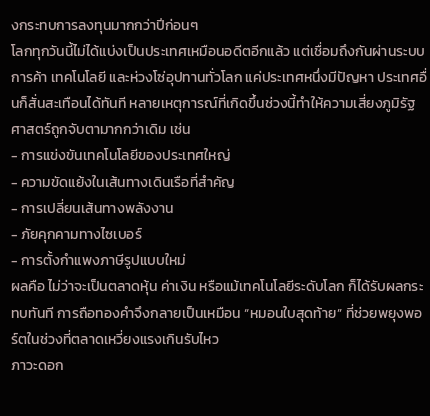งกระทบการลงทุนมากกว่าปีก่อนๆ
โลกทุกวันนี้ไม่ได้แบ่งเป็นประเทศเหมือนอดีตอีกแล้ว แต่เชื่อมถึงกันผ่านระบบการค้า เทคโนโลยี และห่วงโซ่อุปทานทั่วโลก แค่ประเทศหนึ่งมีปัญหา ประเทศอื่นก็สั่นสะเทือนได้ทันที หลายเหตุการณ์ที่เกิดขึ้นช่วงนี้ทำให้ความเสี่ยงภูมิรัฐศาสตร์ถูกจับตามากกว่าเดิม เช่น
- การแข่งขันเทคโนโลยีของประเทศใหญ่
- ความขัดแย้งในเส้นทางเดินเรือที่สำคัญ
- การเปลี่ยนเส้นทางพลังงาน
- ภัยคุกคามทางไซเบอร์
- การตั้งกำแพงภาษีรูปแบบใหม่
ผลคือ ไม่ว่าจะเป็นตลาดหุ้น ค่าเงิน หรือแม้เทคโนโลยีระดับโลก ก็ได้รับผลกระทบทันที การถือทองคำจึงกลายเป็นเหมือน “หมอนใบสุดท้าย” ที่ช่วยพยุงพอร์ตในช่วงที่ตลาดเหวี่ยงแรงเกินรับไหว
ภาวะดอก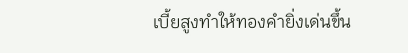เบี้ยสูงทำให้ทองคำยิ่งเด่นขึ้น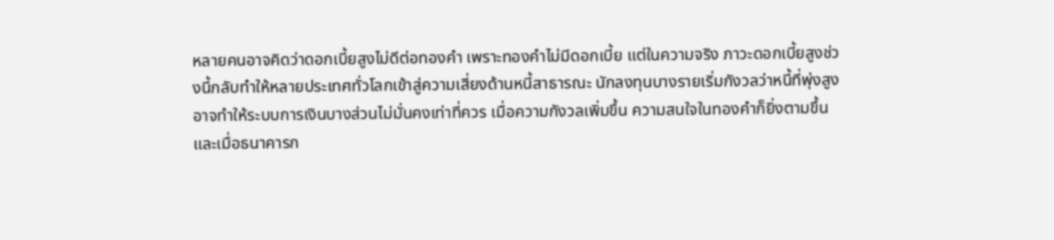หลายคนอาจคิดว่าดอกเบี้ยสูงไม่ดีต่อทองคำ เพราะทองคำไม่มีดอกเบี้ย แต่ในความจริง ภาวะดอกเบี้ยสูงช่วงนี้กลับทำให้หลายประเทศทั่วโลกเข้าสู่ความเสี่ยงด้านหนี้สาธารณะ นักลงทุนบางรายเริ่มกังวลว่าหนี้ที่พุ่งสูงอาจทำให้ระบบการเงินบางส่วนไม่มั่นคงเท่าที่ควร เมื่อความกังวลเพิ่มขึ้น ความสนใจในทองคำก็ยิ่งตามขึ้น
และเมื่อธนาคารก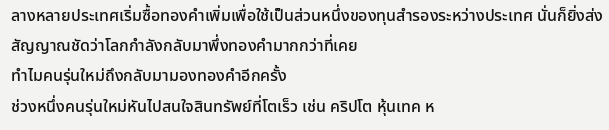ลางหลายประเทศเริ่มซื้อทองคำเพิ่มเพื่อใช้เป็นส่วนหนึ่งของทุนสำรองระหว่างประเทศ นั่นก็ยิ่งส่งสัญญาณชัดว่าโลกกำลังกลับมาพึ่งทองคำมากกว่าที่เคย
ทำไมคนรุ่นใหม่ถึงกลับมามองทองคำอีกครั้ง
ช่วงหนึ่งคนรุ่นใหม่หันไปสนใจสินทรัพย์ที่โตเร็ว เช่น คริปโต หุ้นเทค ห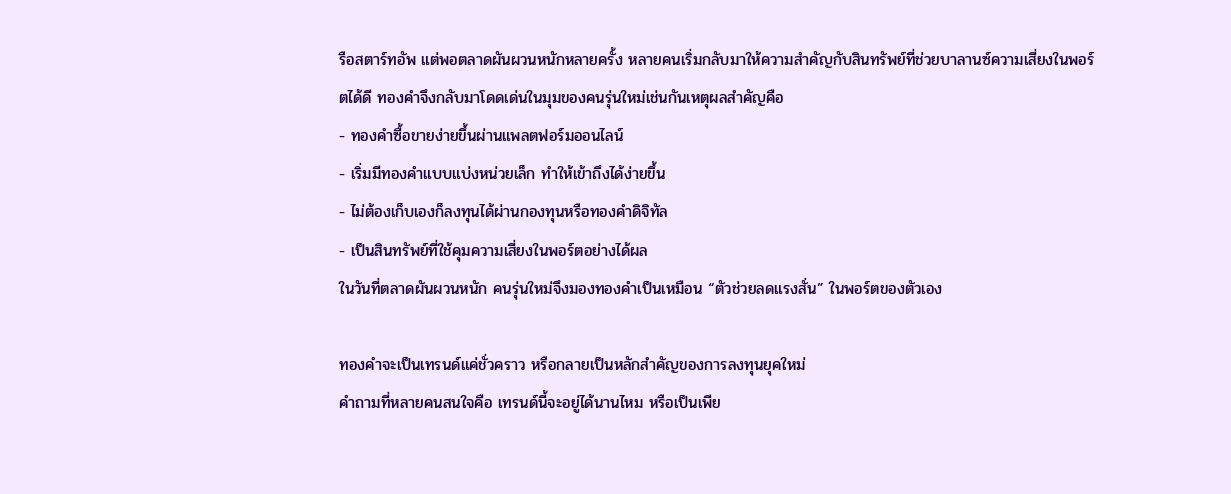รือสตาร์ทอัพ แต่พอตลาดผันผวนหนักหลายครั้ง หลายคนเริ่มกลับมาให้ความสำคัญกับสินทรัพย์ที่ช่วยบาลานซ์ความเสี่ยงในพอร์ตได้ดี ทองคำจึงกลับมาโดดเด่นในมุมของคนรุ่นใหม่เช่นกันเหตุผลสำคัญคือ
- ทองคำซื้อขายง่ายขึ้นผ่านแพลตฟอร์มออนไลน์
- เริ่มมีทองคำแบบแบ่งหน่วยเล็ก ทำให้เข้าถึงได้ง่ายขึ้น
- ไม่ต้องเก็บเองก็ลงทุนได้ผ่านกองทุนหรือทองคำดิจิทัล
- เป็นสินทรัพย์ที่ใช้คุมความเสี่ยงในพอร์ตอย่างได้ผล
ในวันที่ตลาดผันผวนหนัก คนรุ่นใหม่จึงมองทองคำเป็นเหมือน “ตัวช่วยลดแรงสั่น” ในพอร์ตของตัวเอง

ทองคำจะเป็นเทรนด์แค่ชั่วคราว หรือกลายเป็นหลักสำคัญของการลงทุนยุคใหม่
คำถามที่หลายคนสนใจคือ เทรนด์นี้จะอยู่ได้นานไหม หรือเป็นเพีย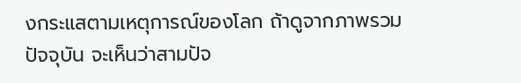งกระแสตามเหตุการณ์ของโลก ถ้าดูจากภาพรวมปัจจุบัน จะเห็นว่าสามปัจ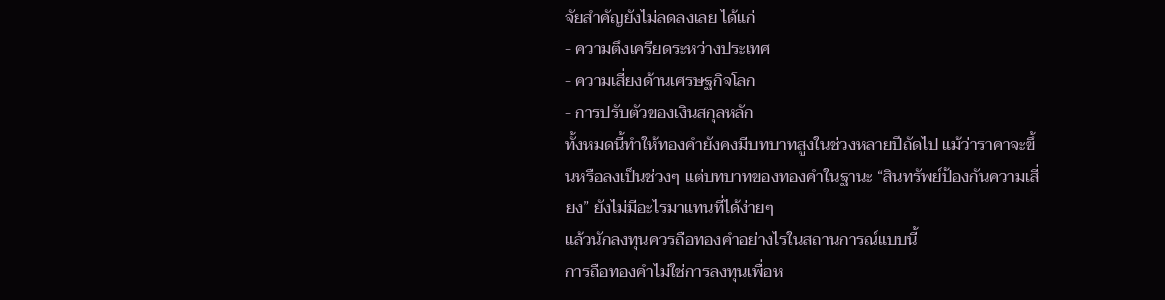จัยสำคัญยังไม่ลดลงเลย ได้แก่
- ความตึงเครียดระหว่างประเทศ
- ความเสี่ยงด้านเศรษฐกิจโลก
- การปรับตัวของเงินสกุลหลัก
ทั้งหมดนี้ทำให้ทองคำยังคงมีบทบาทสูงในช่วงหลายปีถัดไป แม้ว่าราคาจะขึ้นหรือลงเป็นช่วงๆ แต่บทบาทของทองคำในฐานะ “สินทรัพย์ป้องกันความเสี่ยง” ยังไม่มีอะไรมาแทนที่ได้ง่ายๆ
แล้วนักลงทุนควรถือทองคำอย่างไรในสถานการณ์แบบนี้
การถือทองคำไม่ใช่การลงทุนเพื่อห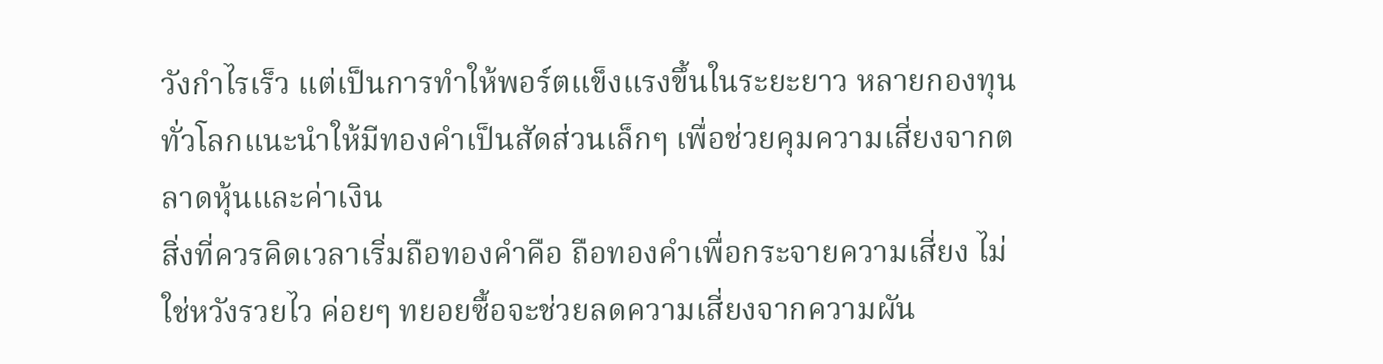วังกำไรเร็ว แต่เป็นการทำให้พอร์ตแข็งแรงขึ้นในระยะยาว หลายกองทุนทั่วโลกแนะนำให้มีทองคำเป็นสัดส่วนเล็กๆ เพื่อช่วยคุมความเสี่ยงจากตลาดหุ้นและค่าเงิน
สิ่งที่ควรคิดเวลาเริ่มถือทองคำคือ ถือทองคำเพื่อกระจายความเสี่ยง ไม่ใช่หวังรวยไว ค่อยๆ ทยอยซื้อจะช่วยลดความเสี่ยงจากความผัน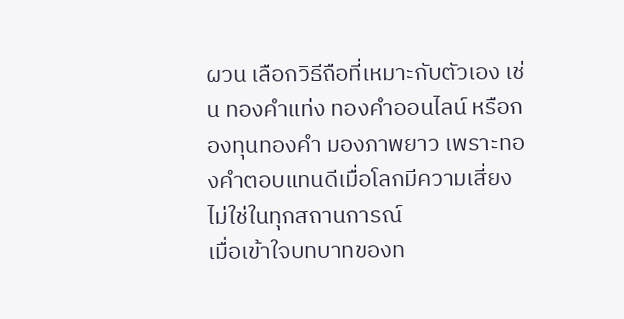ผวน เลือกวิธีถือที่เหมาะกับตัวเอง เช่น ทองคำแท่ง ทองคำออนไลน์ หรือกองทุนทองคำ มองภาพยาว เพราะทองคำตอบแทนดีเมื่อโลกมีความเสี่ยง ไม่ใช่ในทุกสถานการณ์
เมื่อเข้าใจบทบาทของท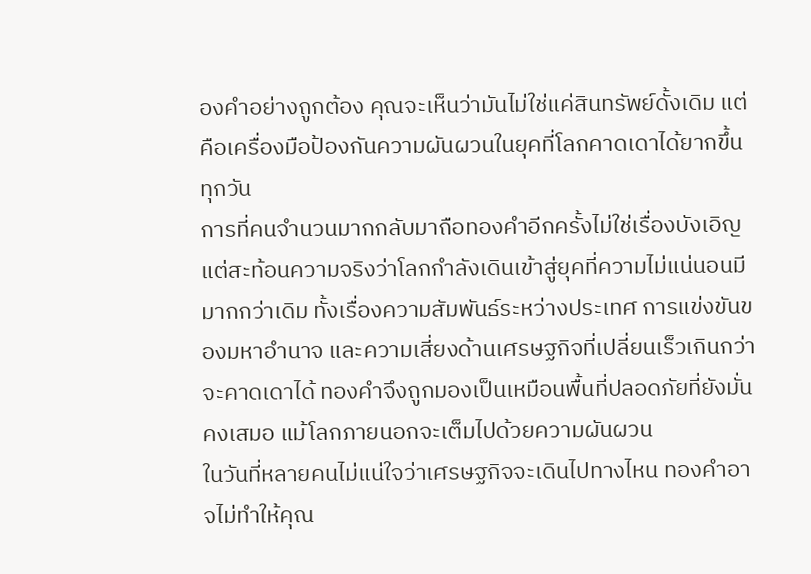องคำอย่างถูกต้อง คุณจะเห็นว่ามันไม่ใช่แค่สินทรัพย์ดั้งเดิม แต่คือเครื่องมือป้องกันความผันผวนในยุคที่โลกคาดเดาได้ยากขึ้นทุกวัน
การที่คนจำนวนมากกลับมาถือทองคำอีกครั้งไม่ใช่เรื่องบังเอิญ แต่สะท้อนความจริงว่าโลกกำลังเดินเข้าสู่ยุคที่ความไม่แน่นอนมีมากกว่าเดิม ทั้งเรื่องความสัมพันธ์ระหว่างประเทศ การแข่งขันของมหาอำนาจ และความเสี่ยงด้านเศรษฐกิจที่เปลี่ยนเร็วเกินกว่าจะคาดเดาได้ ทองคำจึงถูกมองเป็นเหมือนพื้นที่ปลอดภัยที่ยังมั่นคงเสมอ แม้โลกภายนอกจะเต็มไปด้วยความผันผวน
ในวันที่หลายคนไม่แน่ใจว่าเศรษฐกิจจะเดินไปทางไหน ทองคำอาจไม่ทำให้คุณ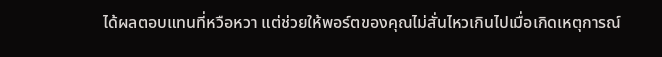ได้ผลตอบแทนที่หวือหวา แต่ช่วยให้พอร์ตของคุณไม่สั่นไหวเกินไปเมื่อเกิดเหตุการณ์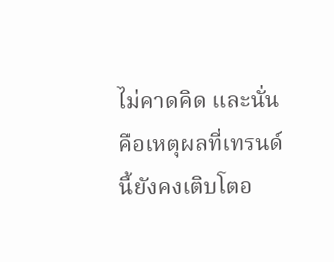ไม่คาดคิด และนั่นคือเหตุผลที่เทรนด์นี้ยังคงเติบโตอ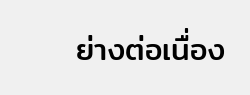ย่างต่อเนื่อง